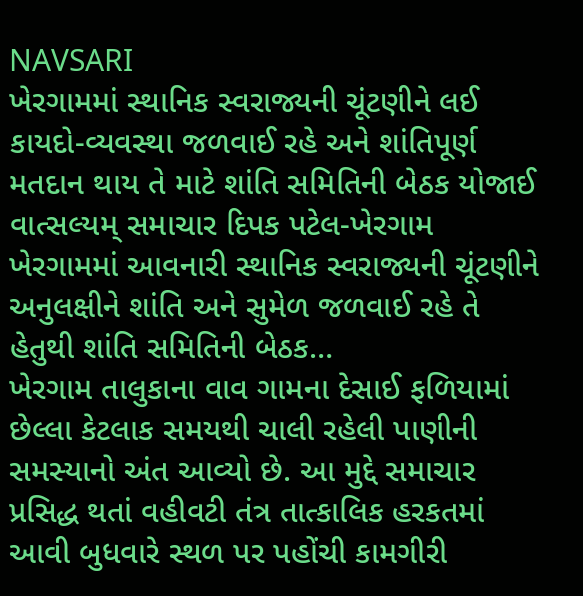NAVSARI
ખેરગામમાં સ્થાનિક સ્વરાજ્યની ચૂંટણીને લઈ કાયદો-વ્યવસ્થા જળવાઈ રહે અને શાંતિપૂર્ણ મતદાન થાય તે માટે શાંતિ સમિતિની બેઠક યોજાઈ
વાત્સલ્યમ્ સમાચાર દિપક પટેલ-ખેરગામ ખેરગામમાં આવનારી સ્થાનિક સ્વરાજ્યની ચૂંટણીને અનુલક્ષીને શાંતિ અને સુમેળ જળવાઈ રહે તે હેતુથી શાંતિ સમિતિની બેઠક…
ખેરગામ તાલુકાના વાવ ગામના દેસાઈ ફળિયામાં છેલ્લા કેટલાક સમયથી ચાલી રહેલી પાણીની સમસ્યાનો અંત આવ્યો છે. આ મુદ્દે સમાચાર પ્રસિદ્ધ થતાં વહીવટી તંત્ર તાત્કાલિક હરકતમાં આવી બુધવારે સ્થળ પર પહોંચી કામગીરી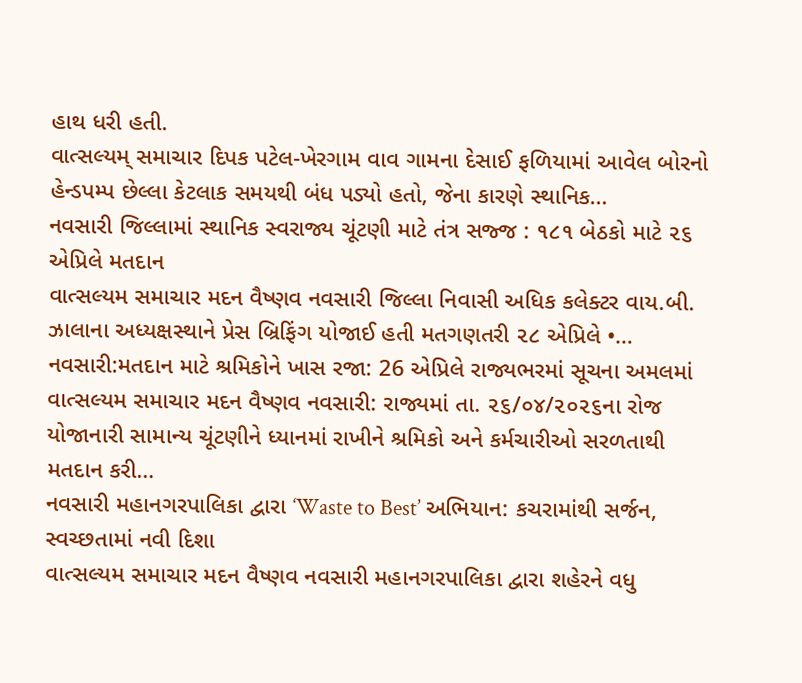હાથ ધરી હતી.
વાત્સલ્યમ્ સમાચાર દિપક પટેલ-ખેરગામ વાવ ગામના દેસાઈ ફળિયામાં આવેલ બોરનો હેન્ડપમ્પ છેલ્લા કેટલાક સમયથી બંધ પડ્યો હતો, જેના કારણે સ્થાનિક…
નવસારી જિલ્લામાં સ્થાનિક સ્વરાજ્ય ચૂંટણી માટે તંત્ર સજ્જ : ૧૮૧ બેઠકો માટે ૨૬ એપ્રિલે મતદાન
વાત્સલ્યમ સમાચાર મદન વૈષ્ણવ નવસારી જિલ્લા નિવાસી અધિક કલેક્ટર વાય.બી. ઝાલાના અધ્યક્ષસ્થાને પ્રેસ બ્રિફિંગ યોજાઈ હતી મતગણતરી ૨૮ એપ્રિલે •…
નવસારી:મતદાન માટે શ્રમિકોને ખાસ રજા: 26 એપ્રિલે રાજ્યભરમાં સૂચના અમલમાં
વાત્સલ્યમ સમાચાર મદન વૈષ્ણવ નવસારી: રાજ્યમાં તા. ૨૬/૦૪/૨૦૨૬ના રોજ યોજાનારી સામાન્ય ચૂંટણીને ધ્યાનમાં રાખીને શ્રમિકો અને કર્મચારીઓ સરળતાથી મતદાન કરી…
નવસારી મહાનગરપાલિકા દ્વારા ‘Waste to Best’ અભિયાન: કચરામાંથી સર્જન, સ્વચ્છતામાં નવી દિશા
વાત્સલ્યમ સમાચાર મદન વૈષ્ણવ નવસારી મહાનગરપાલિકા દ્વારા શહેરને વધુ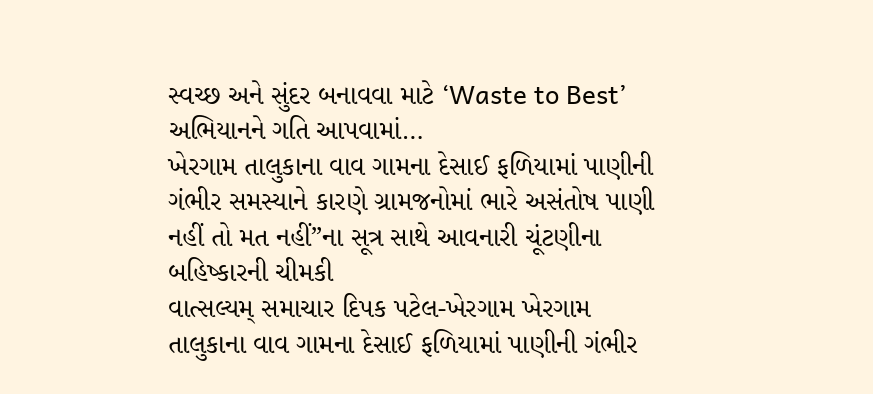સ્વચ્છ અને સુંદર બનાવવા માટે ‘Waste to Best’ અભિયાનને ગતિ આપવામાં…
ખેરગામ તાલુકાના વાવ ગામના દેસાઈ ફળિયામાં પાણીની ગંભીર સમસ્યાને કારણે ગ્રામજનોમાં ભારે અસંતોષ પાણી નહીં તો મત નહીં”ના સૂત્ર સાથે આવનારી ચૂંટણીના બહિષ્કારની ચીમકી
વાત્સલ્યમ્ સમાચાર દિપક પટેલ-ખેરગામ ખેરગામ તાલુકાના વાવ ગામના દેસાઈ ફળિયામાં પાણીની ગંભીર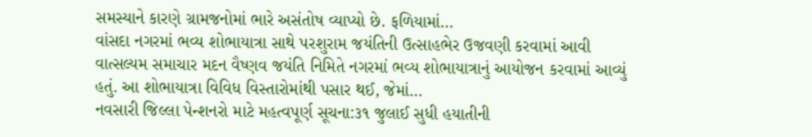સમસ્યાને કારણે ગ્રામજનોમાં ભારે અસંતોષ વ્યાપ્યો છે. ફળિયામાં…
વાંસદા નગરમાં ભવ્ય શોભાયાત્રા સાથે પરશુરામ જયંતિની ઉત્સાહભેર ઉજવણી કરવામાં આવી
વાત્સલ્યમ સમાચાર મદન વૈષ્ણવ જયંતિ નિમિતે નગરમાં ભવ્ય શોભાયાત્રાનું આયોજન કરવામાં આવ્યું હતું. આ શોભાયાત્રા વિવિધ વિસ્તારોમાંથી પસાર થઈ, જેમાં…
નવસારી જિલ્લા પેન્શનરો માટે મહત્વપૂર્ણ સૂચના:૩૧ જુલાઈ સુધી હયાતીની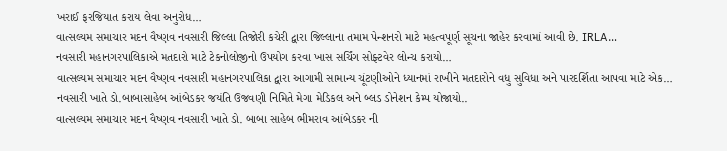ખરાઈ ફરજિયાત કરાય લેવા અનુરોધ…
વાત્સલ્યમ સમાચાર મદન વૈષ્ણવ નવસારી જિલ્લા તિજોરી કચેરી દ્વારા જિલ્લાના તમામ પેન્શનરો માટે મહત્વપૂર્ણ સૂચના જાહેર કરવામાં આવી છે. IRLA…
નવસારી મહાનગરપાલિકાએ મતદારો માટે ટેકનોલોજીનો ઉપયોગ કરવા ખાસ સર્ચિંગ સોફ્ટવેર લોન્ચ કરાયો…
વાત્સલ્યમ સમાચાર મદન વૈષ્ણવ નવસારી મહાનગરપાલિકા દ્વારા આગામી સામાન્ય ચૂંટણીઓને ધ્યાનમાં રાખીને મતદારોને વધુ સુવિધા અને પારદર્શિતા આપવા માટે એક…
નવસારી ખાતે ડો.બાબાસાહેબ આંબેડકર જયંતિ ઉજવણી નિમિતે મેગા મેડિકલ અને બ્લડ ડોનેશન કેમ્પ યોજાયો..
વાત્સલ્યમ સમાચાર મદન વૈષ્ણવ નવસારી ખાતે ડો. બાબા સાહેબ ભીમરાવ આંબેડકર ની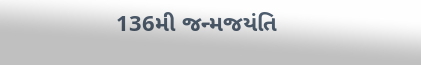136મી જન્મજયંતિ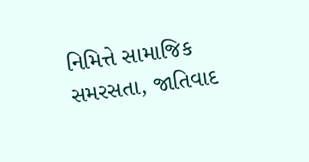નિમિત્તે સામાજિક સમરસતા, જાતિવાદ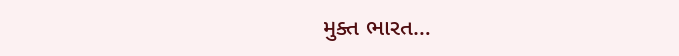મુક્ત ભારત…